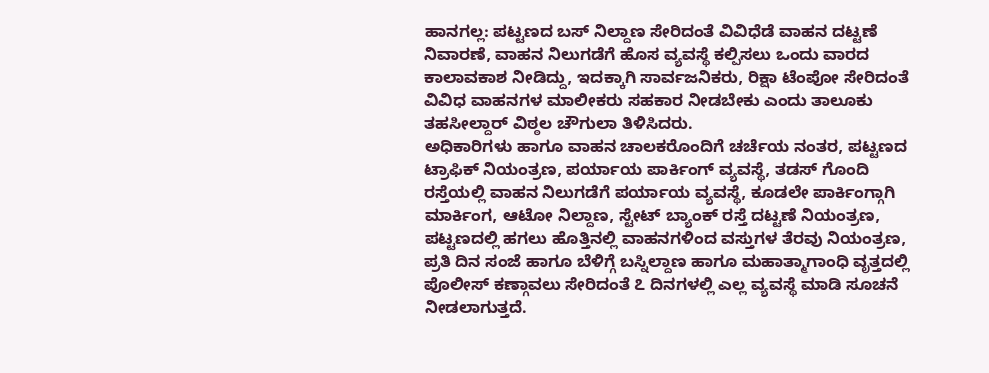ಹಾನಗಲ್ಲ: ಪಟ್ಟಣದ ಬಸ್ ನಿಲ್ದಾಣ ಸೇರಿದಂತೆ ವಿವಿಧೆಡೆ ವಾಹನ ದಟ್ಟಣೆ ನಿವಾರಣೆ, ವಾಹನ ನಿಲುಗಡೆಗೆ ಹೊಸ ವ್ಯವಸ್ಥೆ ಕಲ್ಪಿಸಲು ಒಂದು ವಾರದ ಕಾಲಾವಕಾಶ ನೀಡಿದ್ದು, ಇದಕ್ಕಾಗಿ ಸಾರ್ವಜನಿಕರು, ರಿಕ್ಷಾ ಟೆಂಪೋ ಸೇರಿದಂತೆ ವಿವಿಧ ವಾಹನಗಳ ಮಾಲೀಕರು ಸಹಕಾರ ನೀಡಬೇಕು ಎಂದು ತಾಲೂಕು ತಹಸೀಲ್ದಾರ್ ವಿಠ್ಠಲ ಚೌಗುಲಾ ತಿಳಿಸಿದರು.
ಅಧಿಕಾರಿಗಳು ಹಾಗೂ ವಾಹನ ಚಾಲಕರೊಂದಿಗೆ ಚರ್ಚೆಯ ನಂತರ, ಪಟ್ಟಣದ ಟ್ರಾಫಿಕ್ ನಿಯಂತ್ರಣ, ಪರ್ಯಾಯ ಪಾರ್ಕಿಂಗ್ ವ್ಯವಸ್ಥೆ, ತಡಸ್ ಗೊಂದಿ ರಸ್ತೆಯಲ್ಲಿ ವಾಹನ ನಿಲುಗಡೆಗೆ ಪರ್ಯಾಯ ವ್ಯವಸ್ಥೆ, ಕೂಡಲೇ ಪಾರ್ಕಿಂಗ್ಗಾಗಿ ಮಾರ್ಕಿಂಗ, ಆಟೋ ನಿಲ್ದಾಣ, ಸ್ಟೇಟ್ ಬ್ಯಾಂಕ್ ರಸ್ತೆ ದಟ್ಟಣೆ ನಿಯಂತ್ರಣ, ಪಟ್ಟಣದಲ್ಲಿ ಹಗಲು ಹೊತ್ತಿನಲ್ಲಿ ವಾಹನಗಳಿಂದ ವಸ್ತುಗಳ ತೆರವು ನಿಯಂತ್ರಣ, ಪ್ರತಿ ದಿನ ಸಂಜೆ ಹಾಗೂ ಬೆಳಿಗ್ಗೆ ಬಸ್ನಿಲ್ದಾಣ ಹಾಗೂ ಮಹಾತ್ಮಾಗಾಂಧಿ ವೃತ್ತದಲ್ಲಿ ಪೊಲೀಸ್ ಕಣ್ಗಾವಲು ಸೇರಿದಂತೆ ೭ ದಿನಗಳಲ್ಲಿ ಎಲ್ಲ ವ್ಯವಸ್ಥೆ ಮಾಡಿ ಸೂಚನೆ ನೀಡಲಾಗುತ್ತದೆ.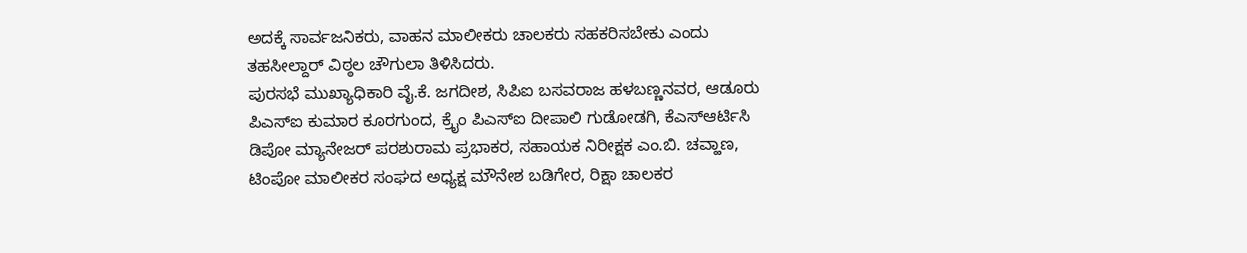ಅದಕ್ಕೆ ಸಾರ್ವಜನಿಕರು, ವಾಹನ ಮಾಲೀಕರು ಚಾಲಕರು ಸಹಕರಿಸಬೇಕು ಎಂದು ತಹಸೀಲ್ದಾರ್ ವಿಠ್ಠಲ ಚೌಗುಲಾ ತಿಳಿಸಿದರು.
ಪುರಸಭೆ ಮುಖ್ಯಾಧಿಕಾರಿ ವೈ.ಕೆ. ಜಗದೀಶ, ಸಿಪಿಐ ಬಸವರಾಜ ಹಳಬಣ್ಣನವರ, ಆಡೂರು ಪಿಎಸ್ಐ ಕುಮಾರ ಕೂರಗುಂದ, ಕ್ರೈಂ ಪಿಎಸ್ಐ ದೀಪಾಲಿ ಗುಡೋಡಗಿ, ಕೆಎಸ್ಆರ್ಟಿಸಿ ಡಿಪೋ ಮ್ಯಾನೇಜರ್ ಪರಶುರಾಮ ಪ್ರಭಾಕರ, ಸಹಾಯಕ ನಿರೀಕ್ಷಕ ಎಂ.ಬಿ. ಚವ್ಹಾಣ, ಟಿಂಪೋ ಮಾಲೀಕರ ಸಂಘದ ಅಧ್ಯಕ್ಷ ಮೌನೇಶ ಬಡಿಗೇರ, ರಿಕ್ಷಾ ಚಾಲಕರ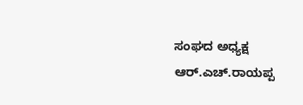ಸಂಘದ ಅಧ್ಯಕ್ಷ ಆರ್.ಎಚ್.ರಾಯಪ್ಪ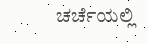ಚರ್ಚೆಯಲ್ಲಿ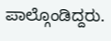ಪಾಲ್ಗೊಂಡಿದ್ದರು.